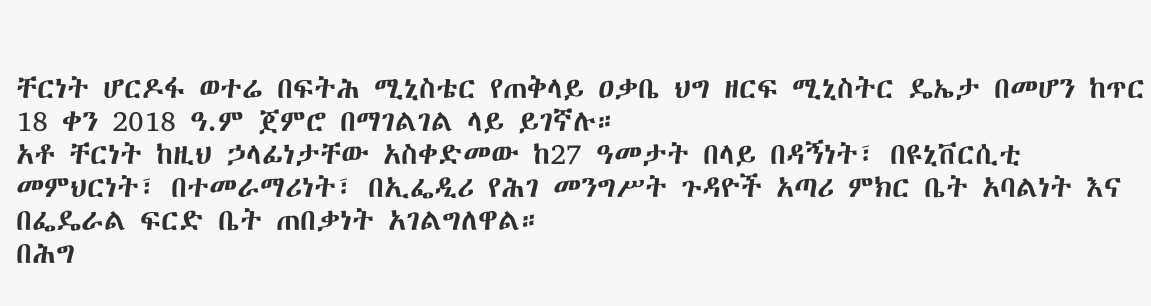ቸርነት ሆርዶፋ ወተሬ በፍትሕ ሚኒስቴር የጠቅላይ ዐቃቤ ህግ ዘርፍ ሚኒስትር ዴኤታ በመሆን ከጥር 18 ቀን 2018 ዓ.ም ጀምሮ በማገልገል ላይ ይገኛሉ።
አቶ ቸርነት ከዚህ ኃላፊነታቸው አስቀድመው ከ27 ዓመታት በላይ በዳኝነት፣ በዩኒቨርሲቲ መምህርነት፣ በተመራማሪነት፣ በኢፌዲሪ የሕገ መንግሥት ጉዳዮች አጣሪ ምክር ቤት አባልነት እና በፌዴራል ፍርድ ቤት ጠበቃነት አገልግለዋል።
በሕግ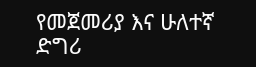የመጀመሪያ እና ሁለተኛ ድግሪ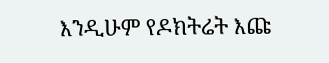እንዲሁም የዶክትሬት እጩ